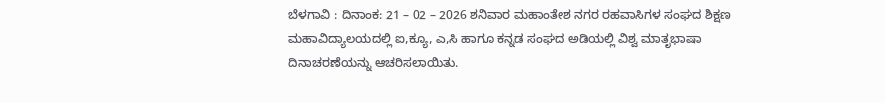ಬೆಳಗಾವಿ : ದಿನಾಂಕ: 21 – 02 – 2026 ಶನಿವಾರ ಮಹಾಂತೇಶ ನಗರ ರಹವಾಸಿಗಳ ಸಂಘದ ಶಿಕ್ಷಣ ಮಹಾವಿದ್ಯಾಲಯದಲ್ಲಿ ಐ,ಕ್ಯೂ, ಎ,ಸಿ ಹಾಗೂ ಕನ್ನಡ ಸಂಘದ ಅಡಿಯಲ್ಲಿ ವಿಶ್ವ ಮಾತೃಭಾಷಾ ದಿನಾಚರಣೆಯನ್ನು ಆಚರಿಸಲಾಯಿತು.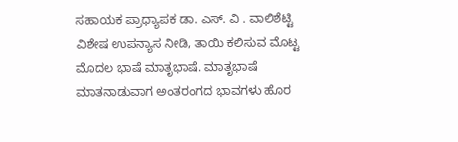ಸಹಾಯಕ ಪ್ರಾಧ್ಯಾಪಕ ಡಾ. ಎಸ್. ವಿ . ವಾಲಿಶೆಟ್ಟಿ ವಿಶೇಷ ಉಪನ್ಯಾಸ ನೀಡಿ, ತಾಯಿ ಕಲಿಸುವ ಮೊಟ್ಟ ಮೊದಲ ಭಾಷೆ ಮಾತೃಭಾಷೆ. ಮಾತೃಭಾಷೆ ಮಾತನಾಡುವಾಗ ಅಂತರಂಗದ ಭಾವಗಳು ಹೊರ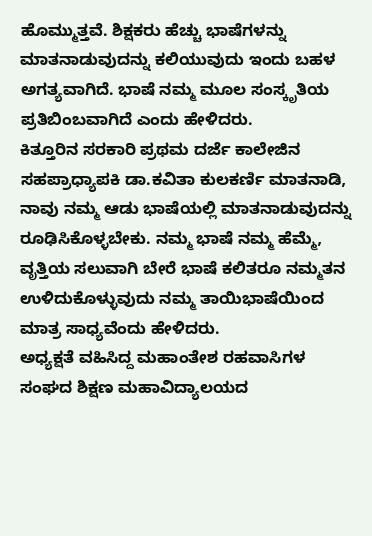ಹೊಮ್ಮುತ್ತವೆ. ಶಿಕ್ಷಕರು ಹೆಚ್ಚು ಭಾಷೆಗಳನ್ನು ಮಾತನಾಡುವುದನ್ನು ಕಲಿಯುವುದು ಇಂದು ಬಹಳ ಅಗತ್ಯವಾಗಿದೆ. ಭಾಷೆ ನಮ್ಮ ಮೂಲ ಸಂಸ್ಕೃತಿಯ ಪ್ರತಿಬಿಂಬವಾಗಿದೆ ಎಂದು ಹೇಳಿದರು.
ಕಿತ್ತೂರಿನ ಸರಕಾರಿ ಪ್ರಥಮ ದರ್ಜೆ ಕಾಲೇಜಿನ ಸಹಪ್ರಾಧ್ಯಾಪಕಿ ಡಾ.ಕವಿತಾ ಕುಲಕರ್ಣಿ ಮಾತನಾಡಿ, ನಾವು ನಮ್ಮ ಆಡು ಭಾಷೆಯಲ್ಲಿ ಮಾತನಾಡುವುದನ್ನು ರೂಢಿಸಿಕೊಳ್ಳಬೇಕು. ನಮ್ಮ ಭಾಷೆ ನಮ್ಮ ಹೆಮ್ಮೆ, ವೃತ್ತಿಯ ಸಲುವಾಗಿ ಬೇರೆ ಭಾಷೆ ಕಲಿತರೂ ನಮ್ಮತನ ಉಳಿದುಕೊಳ್ಳುವುದು ನಮ್ಮ ತಾಯಿಭಾಷೆಯಿಂದ ಮಾತ್ರ ಸಾಧ್ಯವೆಂದು ಹೇಳಿದರು.
ಅಧ್ಯಕ್ಷತೆ ವಹಿಸಿದ್ದ ಮಹಾಂತೇಶ ರಹವಾಸಿಗಳ ಸಂಘದ ಶಿಕ್ಷಣ ಮಹಾವಿದ್ಯಾಲಯದ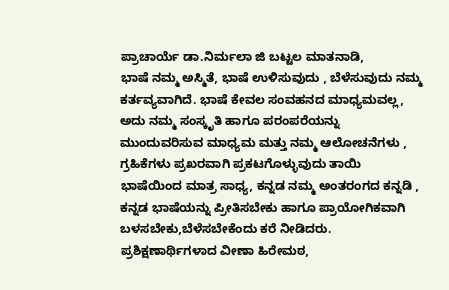ಪ್ರಾಚಾರ್ಯೆ ಡಾ.ನಿರ್ಮಲಾ ಜಿ ಬಟ್ಟಲ ಮಾತನಾಡಿ,
ಭಾಷೆ ನಮ್ಮ ಅಸ್ಮಿತೆ, ಭಾಷೆ ಉಳಿಸುವುದು , ಬೆಳೆಸುವುದು ನಮ್ಮ ಕರ್ತವ್ಯವಾಗಿದೆ. ಭಾಷೆ ಕೇವಲ ಸಂವಹನದ ಮಾಧ್ಯಮವಲ್ಲ, ಅದು ನಮ್ಮ ಸಂಸ್ಕೃತಿ ಹಾಗೂ ಪರಂಪರೆಯನ್ನು ಮುಂದುವರಿಸುವ ಮಾಧ್ಯಮ ಮತ್ತು ನಮ್ಮ ಆಲೋಚನೆಗಳು , ಗ್ರಹಿಕೆಗಳು ಪ್ರಖರವಾಗಿ ಪ್ರಕಟಗೊಳ್ಳುವುದು ತಾಯಿ ಭಾಷೆಯಿಂದ ಮಾತ್ರ ಸಾಧ್ಯ, ಕನ್ನಡ ನಮ್ಮ ಅಂತರಂಗದ ಕನ್ನಡಿ , ಕನ್ನಡ ಭಾಷೆಯನ್ನು ಪ್ರೀತಿಸಬೇಕು ಹಾಗೂ ಪ್ರಾಯೋಗಿಕವಾಗಿ ಬಳಸಬೇಕು,ಬೆಳೆಸಬೇಕೆಂದು ಕರೆ ನೀಡಿದರು.
ಪ್ರಶಿಕ್ಷಣಾರ್ಥಿಗಳಾದ ವೀಣಾ ಹಿರೇಮಠ,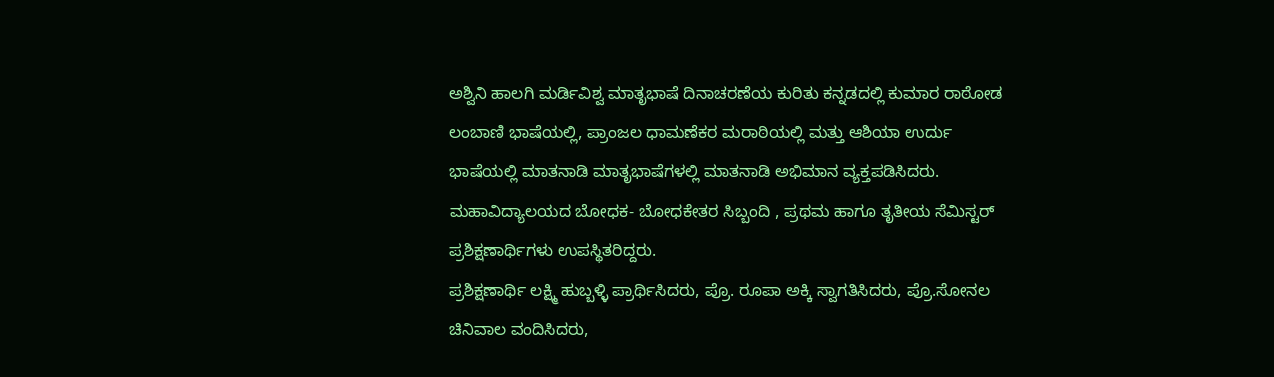ಅಶ್ವಿನಿ ಹಾಲಗಿ ಮರ್ಡಿವಿಶ್ವ ಮಾತೃಭಾಷೆ ದಿನಾಚರಣೆಯ ಕುರಿತು ಕನ್ನಡದಲ್ಲಿ ಕುಮಾರ ರಾಠೋಡ ಲಂಬಾಣಿ ಭಾಷೆಯಲ್ಲಿ, ಪ್ರಾಂಜಲ ಧಾಮಣೆಕರ ಮರಾಠಿಯಲ್ಲಿ ಮತ್ತು ಆಶಿಯಾ ಉರ್ದು ಭಾಷೆಯಲ್ಲಿ ಮಾತನಾಡಿ ಮಾತೃಭಾಷೆಗಳಲ್ಲಿ ಮಾತನಾಡಿ ಅಭಿಮಾನ ವ್ಯಕ್ತಪಡಿಸಿದರು.
ಮಹಾವಿದ್ಯಾಲಯದ ಬೋಧಕ- ಬೋಧಕೇತರ ಸಿಬ್ಬಂದಿ , ಪ್ರಥಮ ಹಾಗೂ ತೃತೀಯ ಸೆಮಿಸ್ಟರ್ ಪ್ರಶಿಕ್ಷಣಾರ್ಥಿಗಳು ಉಪಸ್ಥಿತರಿದ್ದರು.
ಪ್ರಶಿಕ್ಷಣಾರ್ಥಿ ಲಕ್ಷ್ಮಿ ಹುಬ್ಬಳ್ಳಿ ಪ್ರಾರ್ಥಿಸಿದರು, ಪ್ರೊ. ರೂಪಾ ಅಕ್ಕಿ ಸ್ವಾಗತಿಸಿದರು, ಪ್ರೊ.ಸೋನಲ ಚಿನಿವಾಲ ವಂದಿಸಿದರು,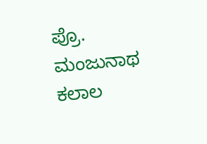ಪ್ರೊ. ಮಂಜುನಾಥ ಕಲಾಲ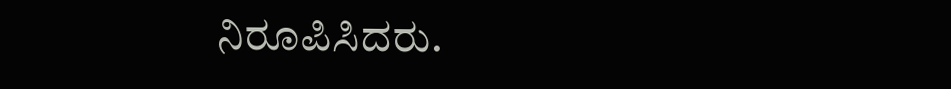ನಿರೂಪಿಸಿದರು.